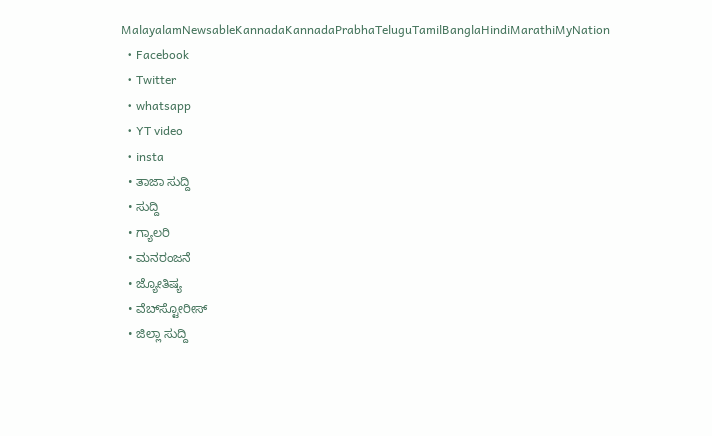MalayalamNewsableKannadaKannadaPrabhaTeluguTamilBanglaHindiMarathiMyNation
  • Facebook
  • Twitter
  • whatsapp
  • YT video
  • insta
  • ತಾಜಾ ಸುದ್ದಿ
  • ಸುದ್ದಿ
  • ಗ್ಯಾಲರಿ
  • ಮನರಂಜನೆ
  • ಜ್ಯೋತಿಷ್ಯ
  • ವೆಬ್‌ಸ್ಟೋರೀಸ್
  • ಜಿಲ್ಲಾ ಸುದ್ದಿ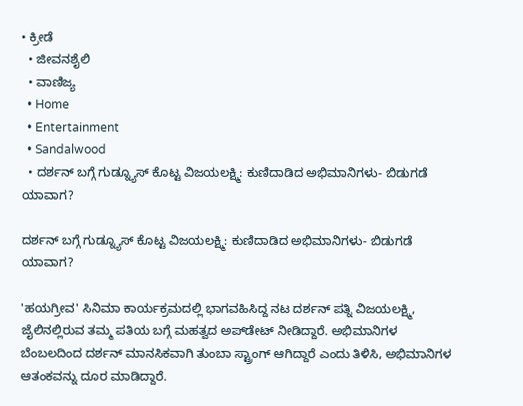• ಕ್ರೀಡೆ
  • ಜೀವನಶೈಲಿ
  • ವಾಣಿಜ್ಯ
  • Home
  • Entertainment
  • Sandalwood
  • ದರ್ಶನ್ ಬಗ್ಗೆ ಗುಡ್ನ್ಯೂಸ್ ಕೊಟ್ಟ ವಿಜಯಲಕ್ಷ್ಮಿ: ಕುಣಿದಾಡಿದ ಅಭಿಮಾನಿಗಳು- ಬಿಡುಗಡೆ ಯಾವಾಗ?

ದರ್ಶನ್ ಬಗ್ಗೆ ಗುಡ್ನ್ಯೂಸ್ ಕೊಟ್ಟ ವಿಜಯಲಕ್ಷ್ಮಿ: ಕುಣಿದಾಡಿದ ಅಭಿಮಾನಿಗಳು- ಬಿಡುಗಡೆ ಯಾವಾಗ?

'ಹಯಗ್ರೀವ' ಸಿನಿಮಾ ಕಾರ್ಯಕ್ರಮದಲ್ಲಿ ಭಾಗವಹಿಸಿದ್ದ ನಟ ದರ್ಶನ್ ಪತ್ನಿ ವಿಜಯಲಕ್ಷ್ಮಿ, ಜೈಲಿನಲ್ಲಿರುವ ತಮ್ಮ ಪತಿಯ ಬಗ್ಗೆ ಮಹತ್ವದ ಅಪ್‌ಡೇಟ್ ನೀಡಿದ್ದಾರೆ. ಅಭಿಮಾನಿಗಳ ಬೆಂಬಲದಿಂದ ದರ್ಶನ್ ಮಾನಸಿಕವಾಗಿ ತುಂಬಾ ಸ್ಟ್ರಾಂಗ್ ಆಗಿದ್ದಾರೆ ಎಂದು ತಿಳಿಸಿ, ಅಭಿಮಾನಿಗಳ ಆತಂಕವನ್ನು ದೂರ ಮಾಡಿದ್ದಾರೆ.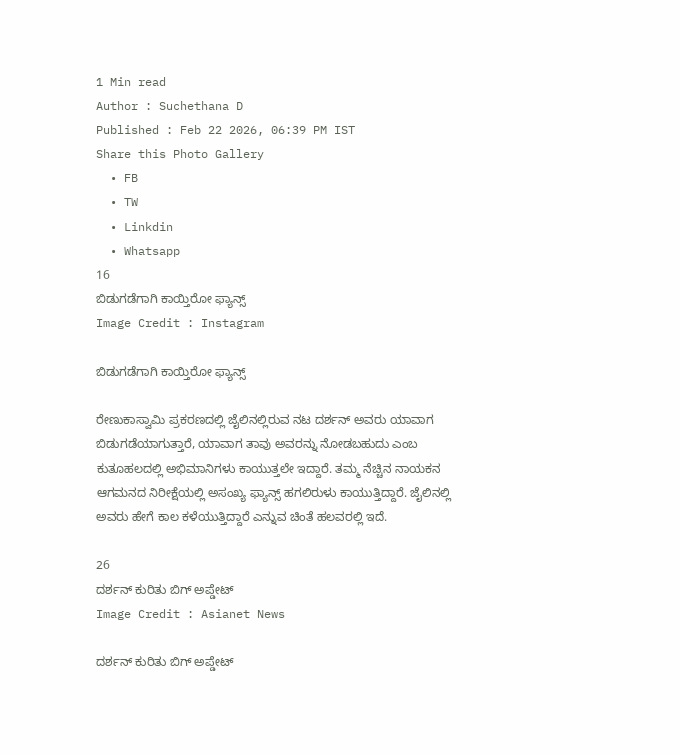1 Min read
Author : Suchethana D
Published : Feb 22 2026, 06:39 PM IST
Share this Photo Gallery
  • FB
  • TW
  • Linkdin
  • Whatsapp
16
ಬಿಡುಗಡೆಗಾಗಿ ಕಾಯ್ತಿರೋ ಫ್ಯಾನ್ಸ್
Image Credit : Instagram

ಬಿಡುಗಡೆಗಾಗಿ ಕಾಯ್ತಿರೋ ಫ್ಯಾನ್ಸ್

ರೇಣುಕಾಸ್ವಾಮಿ ಪ್ರಕರಣದಲ್ಲಿ ಜೈಲಿನಲ್ಲಿರುವ ನಟ ದರ್ಶನ್ ಅವರು ಯಾವಾಗ ಬಿಡುಗಡೆಯಾಗುತ್ತಾರೆ, ಯಾವಾಗ ತಾವು ಅವರನ್ನು ನೋಡಬಹುದು ಎಂಬ ಕುತೂಹಲದಲ್ಲಿ ಅಭಿಮಾನಿಗಳು ಕಾಯುತ್ತಲೇ ಇದ್ದಾರೆ. ತಮ್ಮ ನೆಚ್ಚಿನ ನಾಯಕನ ಆಗಮನದ ನಿರೀಕ್ಷೆಯಲ್ಲಿ ಅಸಂಖ್ಯ ಫ್ಯಾನ್ಸ್ ಹಗಲಿರುಳು ಕಾಯುತ್ತಿದ್ದಾರೆ. ಜೈಲಿನಲ್ಲಿ ಅವರು ಹೇಗೆ ಕಾಲ ಕಳೆಯುತ್ತಿದ್ದಾರೆ ಎನ್ನುವ ಚಿಂತೆ ಹಲವರಲ್ಲಿ ಇದೆ.

26
ದರ್ಶನ್ ಕುರಿತು ಬಿಗ್ ಅಪ್ಡೇಟ್
Image Credit : Asianet News

ದರ್ಶನ್ ಕುರಿತು ಬಿಗ್ ಅಪ್ಡೇಟ್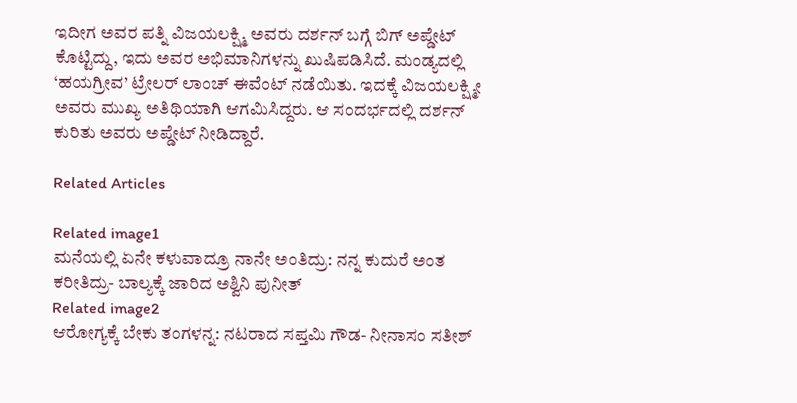ಇದೀಗ ಅವರ ಪತ್ನಿ ವಿಜಯಲಕ್ಷ್ಮಿ ಅವರು ದರ್ಶನ್ ಬಗ್ಗೆ ಬಿಗ್ ಅಪ್ಡೇಟ್ ಕೊಟ್ಟಿದ್ದು, ಇದು ಅವರ ಅಭಿಮಾನಿಗಳನ್ನು ಖುಷಿಪಡಿಸಿದೆ. ಮಂಡ್ಯದಲ್ಲಿ ‘ಹಯಗ್ರೀವ’ ಟ್ರೇಲರ್ ಲಾಂಚ್ ಈವೆಂಟ್ ನಡೆಯಿತು. ಇದಕ್ಕೆ ವಿಜಯಲಕ್ಷ್ಮೀ ಅವರು ಮುಖ್ಯ ಅತಿಥಿಯಾಗಿ ಆಗಮಿಸಿದ್ದರು. ಆ ಸಂದರ್ಭದಲ್ಲಿ ದರ್ಶನ್ ಕುರಿತು ಅವರು ಅಪ್ಡೇಟ್ ನೀಡಿದ್ದಾರೆ.

Related Articles

Related image1
ಮನೆಯಲ್ಲಿ ಏನೇ ಕಳುವಾದ್ರೂ ನಾನೇ ಅಂತಿದ್ರು: ನನ್ನ ಕುದುರೆ ಅಂತ ಕರೀತಿದ್ರು- ಬಾಲ್ಯಕ್ಕೆ ಜಾರಿದ ಅಶ್ವಿನಿ ಪುನೀತ್
Related image2
ಆರೋಗ್ಯಕ್ಕೆ ಬೇಕು ತಂಗಳನ್ನ: ನಟರಾದ ಸಪ್ತಮಿ ಗೌಡ- ನೀನಾಸಂ ಸತೀಶ್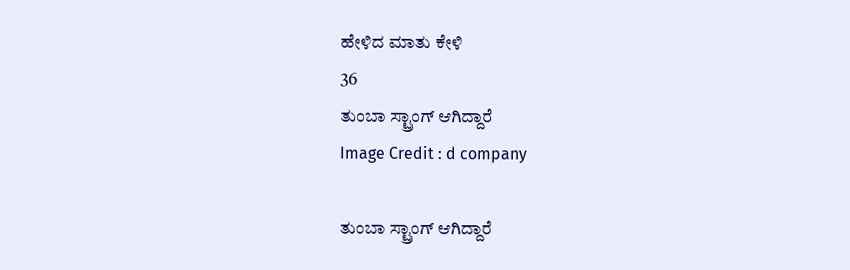ಹೇಳಿದ ಮಾತು ಕೇಳಿ
36
ತುಂಬಾ ಸ್ಟ್ರಾಂಗ್ ಆಗಿದ್ದಾರೆ
Image Credit : d company

ತುಂಬಾ ಸ್ಟ್ರಾಂಗ್ ಆಗಿದ್ದಾರೆ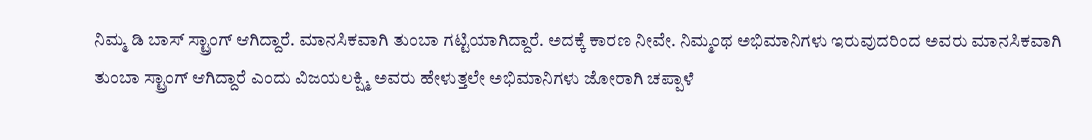ನಿಮ್ಮ ಡಿ ಬಾಸ್ ಸ್ಟ್ರಾಂಗ್ ಆಗಿದ್ದಾರೆ. ಮಾನಸಿಕವಾಗಿ ತುಂಬಾ ಗಟ್ಟಿಯಾಗಿದ್ದಾರೆ. ಅದಕ್ಕೆ ಕಾರಣ ನೀವೇ. ನಿಮ್ಮಂಥ ಅಭಿಮಾನಿಗಳು ಇರುವುದರಿಂದ ಅವರು ಮಾನಸಿಕವಾಗಿ ತುಂಬಾ ಸ್ಟ್ರಾಂಗ್ ಆಗಿದ್ದಾರೆ ಎಂದು ವಿಜಯಲಕ್ಷ್ಮಿ ಅವರು ಹೇಳುತ್ತಲೇ ಅಭಿಮಾನಿಗಳು ಜೋರಾಗಿ ಚಪ್ಪಾಳೆ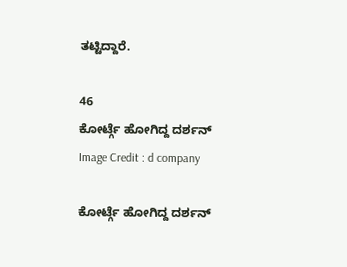ತಟ್ಟಿದ್ದಾರೆ.

46
ಕೋರ್ಟ್ಗೆ ಹೋಗಿದ್ದ ದರ್ಶನ್
Image Credit : d company

ಕೋರ್ಟ್ಗೆ ಹೋಗಿದ್ದ ದರ್ಶನ್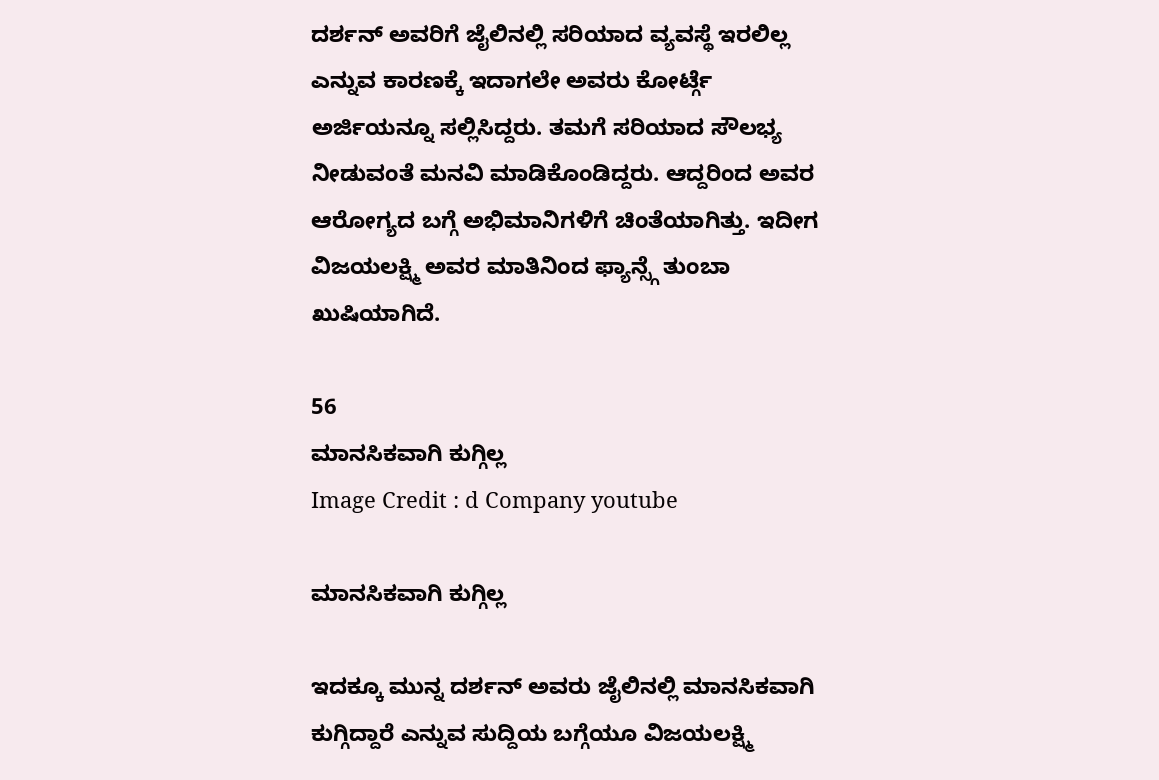ದರ್ಶನ್ ಅವರಿಗೆ ಜೈಲಿನಲ್ಲಿ ಸರಿಯಾದ ವ್ಯವಸ್ಥೆ ಇರಲಿಲ್ಲ ಎನ್ನುವ ಕಾರಣಕ್ಕೆ ಇದಾಗಲೇ ಅವರು ಕೋರ್ಟ್ಗೆ ಅರ್ಜಿಯನ್ನೂ ಸಲ್ಲಿಸಿದ್ದರು. ತಮಗೆ ಸರಿಯಾದ ಸೌಲಭ್ಯ ನೀಡುವಂತೆ ಮನವಿ ಮಾಡಿಕೊಂಡಿದ್ದರು. ಆದ್ದರಿಂದ ಅವರ ಆರೋಗ್ಯದ ಬಗ್ಗೆ ಅಭಿಮಾನಿಗಳಿಗೆ ಚಿಂತೆಯಾಗಿತ್ತು. ಇದೀಗ ವಿಜಯಲಕ್ಷ್ಮಿ ಅವರ ಮಾತಿನಿಂದ ಫ್ಯಾನ್ಸ್ಗೆ ತುಂಬಾ ಖುಷಿಯಾಗಿದೆ.

56
ಮಾನಸಿಕವಾಗಿ ಕುಗ್ಗಿಲ್ಲ
Image Credit : d Company youtube

ಮಾನಸಿಕವಾಗಿ ಕುಗ್ಗಿಲ್ಲ

ಇದಕ್ಕೂ ಮುನ್ನ ದರ್ಶನ್ ಅವರು ಜೈಲಿನಲ್ಲಿ ಮಾನಸಿಕವಾಗಿ ಕುಗ್ಗಿದ್ದಾರೆ ಎನ್ನುವ ಸುದ್ದಿಯ ಬಗ್ಗೆಯೂ ವಿಜಯಲಕ್ಷ್ಮಿ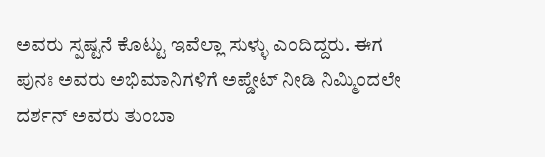ಅವರು ಸ್ಪಷ್ಟನೆ ಕೊಟ್ಟು ಇವೆಲ್ಲಾ ಸುಳ್ಳು ಎಂದಿದ್ದರು. ಈಗ ಪುನಃ ಅವರು ಅಭಿಮಾನಿಗಳಿಗೆ ಅಪ್ಡೇಟ್ ನೀಡಿ ನಿಮ್ಮಿಂದಲೇ ದರ್ಶನ್ ಅವರು ತುಂಬಾ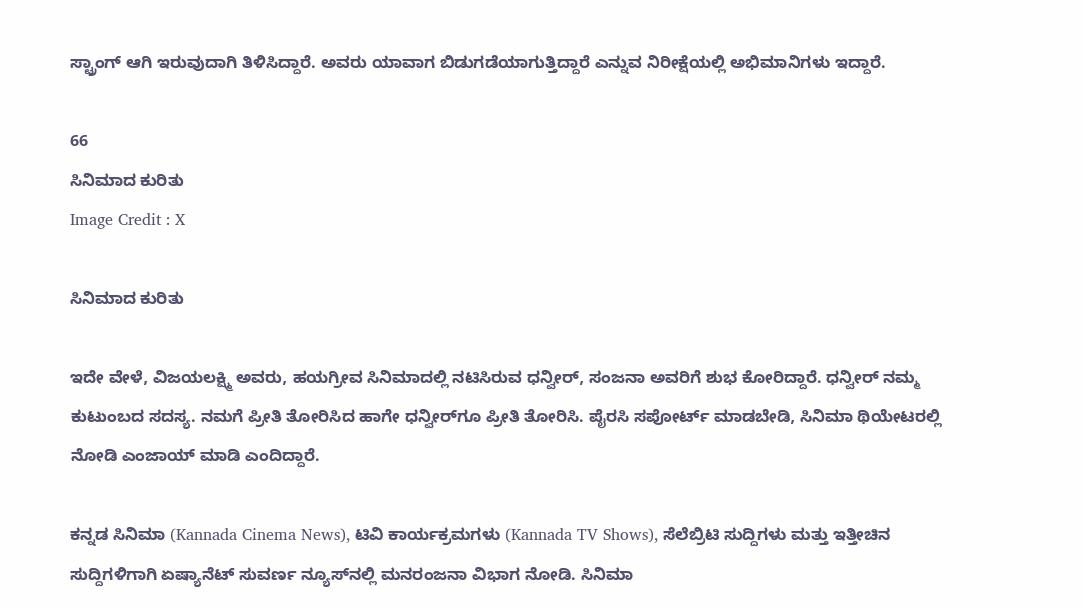ಸ್ಟ್ರಾಂಗ್ ಆಗಿ ಇರುವುದಾಗಿ ತಿಳಿಸಿದ್ದಾರೆ. ಅವರು ಯಾವಾಗ ಬಿಡುಗಡೆಯಾಗುತ್ತಿದ್ದಾರೆ ಎನ್ನುವ ನಿರೀಕ್ಷೆಯಲ್ಲಿ ಅಭಿಮಾನಿಗಳು ಇದ್ದಾರೆ.

66
ಸಿನಿಮಾದ ಕುರಿತು
Image Credit : X

ಸಿನಿಮಾದ ಕುರಿತು

ಇದೇ ವೇಳೆ, ವಿಜಯಲಕ್ಷ್ಮಿ ಅವರು, ಹಯಗ್ರೀವ ಸಿನಿಮಾದಲ್ಲಿ ನಟಿಸಿರುವ ಧನ್ವೀರ್, ಸಂಜನಾ ಅವರಿಗೆ ಶುಭ ಕೋರಿದ್ದಾರೆ. ಧನ್ವೀರ್ ನಮ್ಮ‌ ಕುಟುಂಬದ ಸದಸ್ಯ. ನಮಗೆ ಪ್ರೀತಿ ತೋರಿಸಿದ ಹಾಗೇ ಧನ್ವೀರ್‌ಗೂ ಪ್ರೀತಿ ತೋರಿಸಿ. ಪೈರಸಿ ಸಪೋರ್ಟ್ ಮಾಡಬೇಡಿ, ಸಿನಿಮಾ ಥಿಯೇಟರಲ್ಲಿ ನೋಡಿ ಎಂಜಾಯ್ ಮಾಡಿ ಎಂದಿದ್ದಾರೆ.

ಕನ್ನಡ ಸಿನಿಮಾ (Kannada Cinema News), ಟಿವಿ ಕಾರ್ಯಕ್ರಮಗಳು (Kannada TV Shows), ಸೆಲೆಬ್ರಿಟಿ ಸುದ್ದಿಗಳು ಮತ್ತು ಇತ್ತೀಚಿನ ಸುದ್ದಿಗಳಿಗಾಗಿ ಏಷ್ಯಾನೆಟ್ ಸುವರ್ಣ ನ್ಯೂಸ್‌ನಲ್ಲಿ ಮನರಂಜನಾ ವಿಭಾಗ ನೋಡಿ. ಸಿನಿಮಾ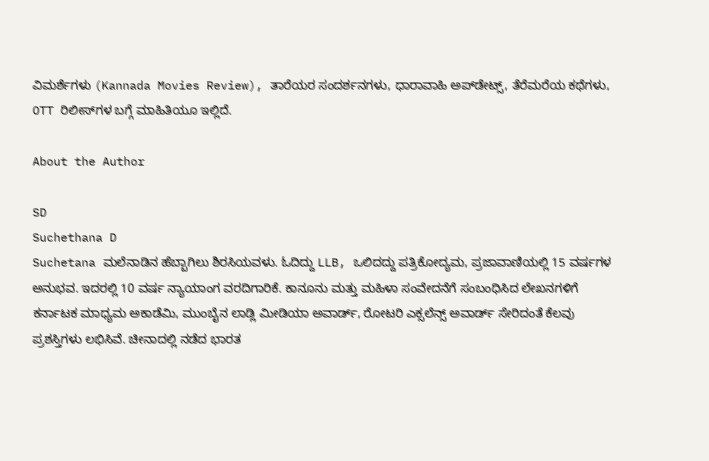ವಿಮರ್ಶೆಗಳು (Kannada Movies Review), ತಾರೆಯರ ಸಂದರ್ಶನಗಳು, ಧಾರಾವಾಹಿ ಅಪ್‌ಡೇಟ್ಸ್‌, ತೆರೆಮರೆಯ ಕಥೆಗಳು, OTT ರಿಲೀಸ್‌ಗಳ ಬಗ್ಗೆ ಮಾಹಿತಿಯೂ ಇಲ್ಲಿದೆ.

About the Author

SD
Suchethana D
Suchetana ಮಲೆನಾಡಿನ ಹೆಬ್ಬಾಗಿಲು ಶಿರಸಿಯವಳು. ಓದಿದ್ದು LLB, ಒಲಿದದ್ದು ಪತ್ರಿಕೋದ್ಯಮ, ಪ್ರಜಾವಾಣಿಯಲ್ಲಿ 15 ವರ್ಷಗಳ ಅನುಭವ. ಇದರಲ್ಲಿ 10 ವರ್ಷ ನ್ಯಾಯಾಂಗ ವರದಿಗಾರಿಕೆ. ಕಾನೂನು ಮತ್ತು ಮಹಿಳಾ ಸಂವೇದನೆಗೆ ಸಂಬಂಧಿಸಿದ ಲೇಖನಗಳಿಗೆ ಕರ್ನಾಟಕ ಮಾಧ್ಯಮ ಅಕಾಡೆಮಿ, ಮುಂಬೈನ ಲಾಡ್ಲಿ ಮೀಡಿಯಾ ಅವಾರ್ಡ್, ರೋಟರಿ ಎಕ್ಸಲೆನ್ಸ್ ಅವಾರ್ಡ್ ಸೇರಿದಂತೆ ಕೆಲವು ಪ್ರಶಸ್ತಿಗಳು ಲಭಿಸಿವೆ. ಚೀನಾದಲ್ಲಿ ನಡೆದ ಭಾರತ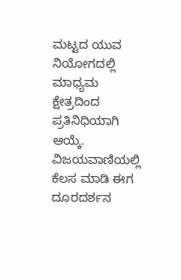ಮಟ್ಟದ ಯುವ ನಿಯೋಗದಲ್ಲಿ ಮಾಧ್ಯಮ ಕ್ಷೇತ್ರದಿಂದ ಪ್ರತಿನಿಧಿಯಾಗಿ ಆಯ್ಕೆ. ವಿಜಯವಾಣಿಯಲ್ಲಿ ಕೆಲಸ ಮಾಡಿ ಈಗ ದೂರದರ್ಶನ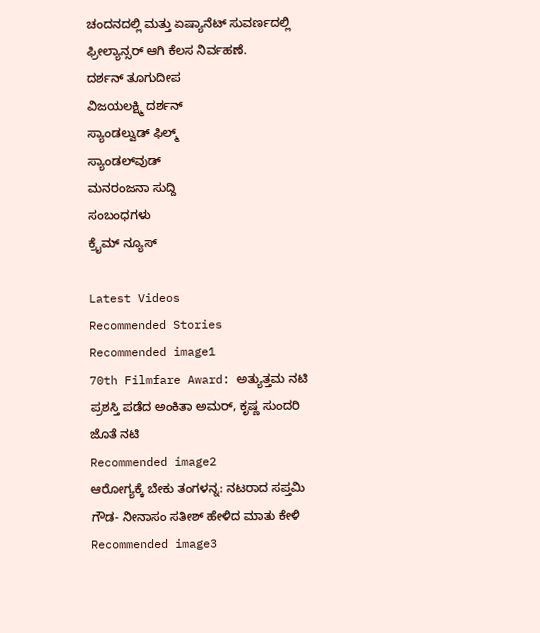ಚಂದನದಲ್ಲಿ ಮತ್ತು ಏಷ್ಯಾನೆಟ್ ಸುವರ್ಣದಲ್ಲಿ ಫ್ರೀಲ್ಯಾನ್ಸರ್ ಆಗಿ ಕೆಲಸ ನಿರ್ವಹಣೆ.
ದರ್ಶನ್ ತೂಗುದೀಪ
ವಿಜಯಲಕ್ಷ್ಮಿ ದರ್ಶನ್
ಸ್ಯಾಂಡಲ್ವುಡ್ ಫಿಲ್ಮ್
ಸ್ಯಾಂಡಲ್‌ವುಡ್
ಮನರಂಜನಾ ಸುದ್ದಿ
ಸಂಬಂಧಗಳು
ಕ್ರೈಮ್ ನ್ಯೂಸ್

Latest Videos
Recommended Stories
Recommended image1
70th Filmfare Award: ಅತ್ಯುತ್ತಮ ನಟಿ ಪ್ರಶಸ್ತಿ ಪಡೆದ ಅಂಕಿತಾ ಅಮರ್, ಕೃಷ್ಣ ಸುಂದರಿ ಜೊತೆ ನಟಿ
Recommended image2
ಆರೋಗ್ಯಕ್ಕೆ ಬೇಕು ತಂಗಳನ್ನ: ನಟರಾದ ಸಪ್ತಮಿ ಗೌಡ- ನೀನಾಸಂ ಸತೀಶ್ ಹೇಳಿದ ಮಾತು ಕೇಳಿ
Recommended image3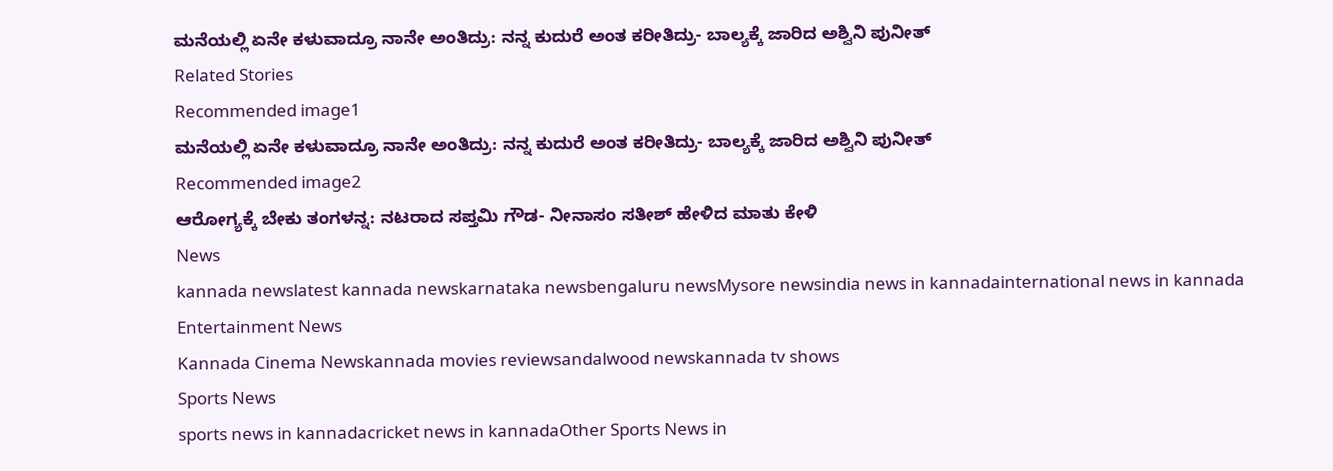ಮನೆಯಲ್ಲಿ ಏನೇ ಕಳುವಾದ್ರೂ ನಾನೇ ಅಂತಿದ್ರು: ನನ್ನ ಕುದುರೆ ಅಂತ ಕರೀತಿದ್ರು- ಬಾಲ್ಯಕ್ಕೆ ಜಾರಿದ ಅಶ್ವಿನಿ ಪುನೀತ್
Related Stories
Recommended image1
ಮನೆಯಲ್ಲಿ ಏನೇ ಕಳುವಾದ್ರೂ ನಾನೇ ಅಂತಿದ್ರು: ನನ್ನ ಕುದುರೆ ಅಂತ ಕರೀತಿದ್ರು- ಬಾಲ್ಯಕ್ಕೆ ಜಾರಿದ ಅಶ್ವಿನಿ ಪುನೀತ್
Recommended image2
ಆರೋಗ್ಯಕ್ಕೆ ಬೇಕು ತಂಗಳನ್ನ: ನಟರಾದ ಸಪ್ತಮಿ ಗೌಡ- ನೀನಾಸಂ ಸತೀಶ್ ಹೇಳಿದ ಮಾತು ಕೇಳಿ
News
kannada newslatest kannada newskarnataka newsbengaluru newsMysore newsindia news in kannadainternational news in kannada
Entertainment News
Kannada Cinema Newskannada movies reviewsandalwood newskannada tv shows
Sports News
sports news in kannadacricket news in kannadaOther Sports News in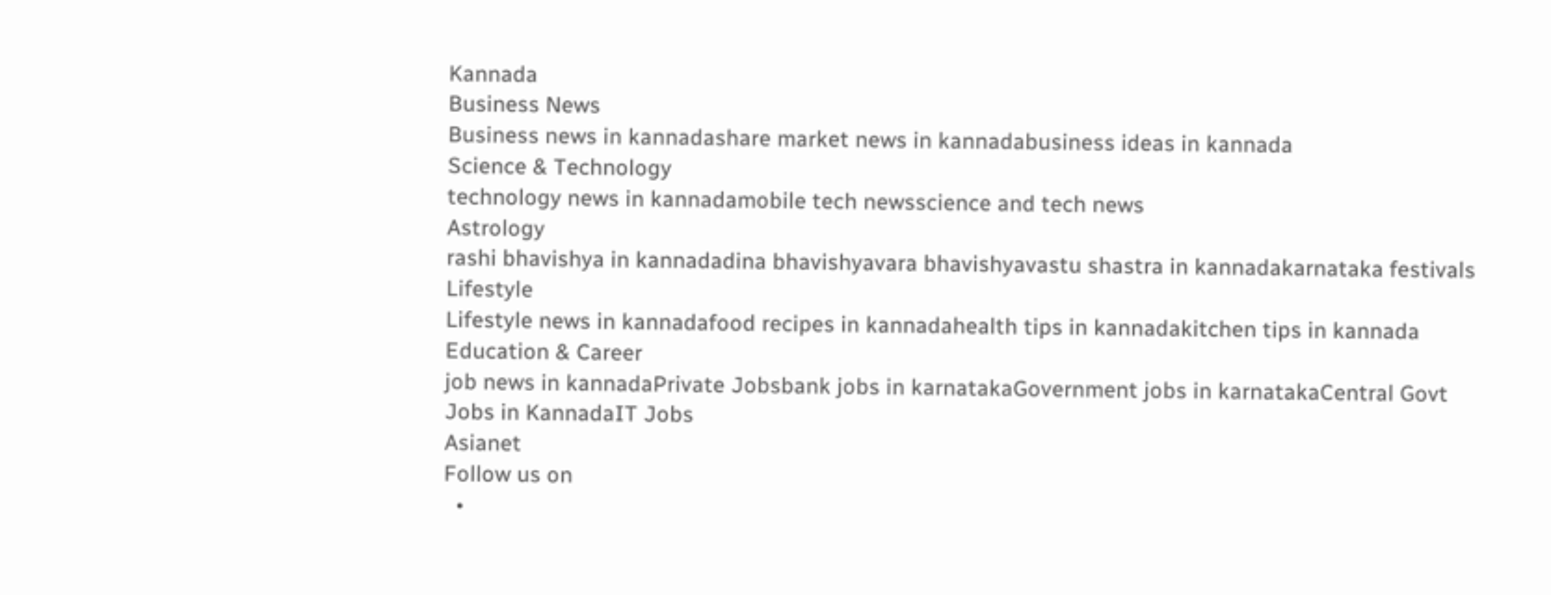Kannada
Business News
Business news in kannadashare market news in kannadabusiness ideas in kannada
Science & Technology
technology news in kannadamobile tech newsscience and tech news
Astrology
rashi bhavishya in kannadadina bhavishyavara bhavishyavastu shastra in kannadakarnataka festivals
Lifestyle
Lifestyle news in kannadafood recipes in kannadahealth tips in kannadakitchen tips in kannada
Education & Career
job news in kannadaPrivate Jobsbank jobs in karnatakaGovernment jobs in karnatakaCentral Govt Jobs in KannadaIT Jobs
Asianet
Follow us on
  •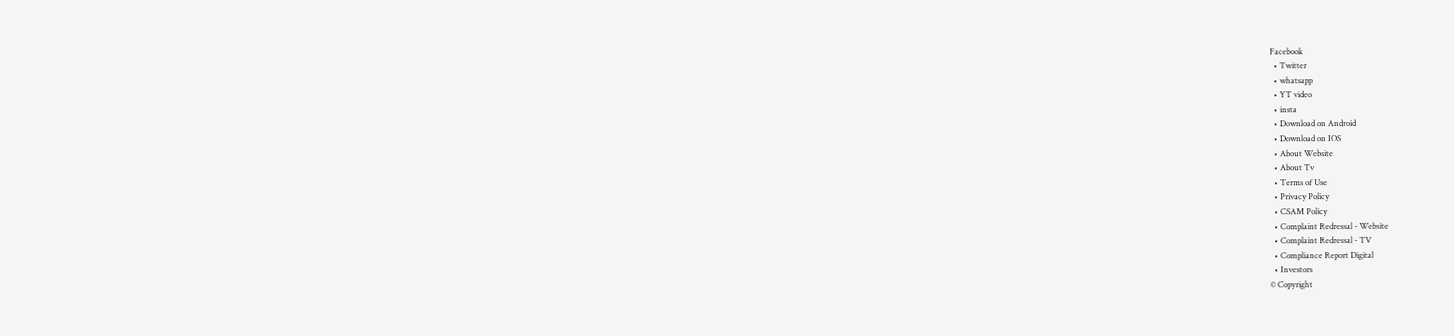Facebook
  • Twitter
  • whatsapp
  • YT video
  • insta
  • Download on Android
  • Download on IOS
  • About Website
  • About Tv
  • Terms of Use
  • Privacy Policy
  • CSAM Policy
  • Complaint Redressal - Website
  • Complaint Redressal - TV
  • Compliance Report Digital
  • Investors
© Copyright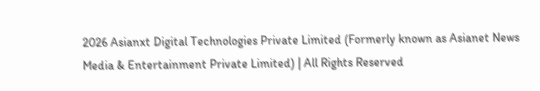2026 Asianxt Digital Technologies Private Limited (Formerly known as Asianet News Media & Entertainment Private Limited) | All Rights Reserved